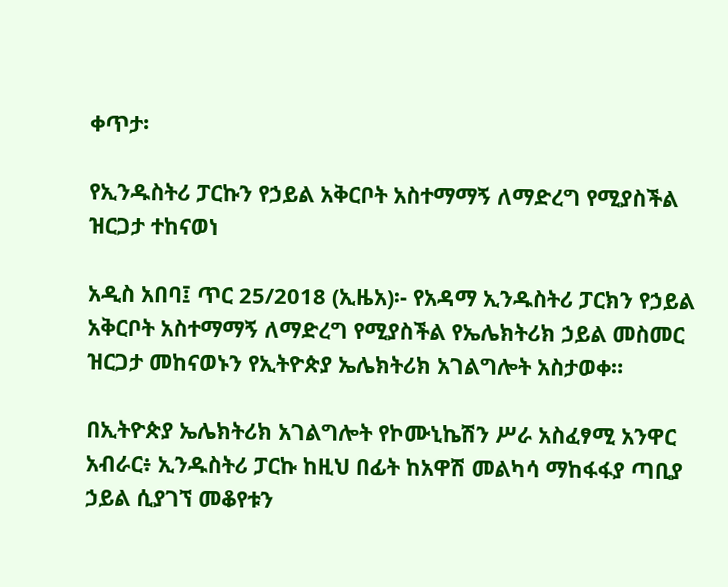ቀጥታ፡

የኢንዱስትሪ ፓርኩን የኃይል አቅርቦት አስተማማኝ ለማድረግ የሚያስችል ዝርጋታ ተከናወነ

አዲስ አበባ፤ ጥር 25/2018 (ኢዜአ)፡- የአዳማ ኢንዱስትሪ ፓርክን የኃይል አቅርቦት አስተማማኝ ለማድረግ የሚያስችል የኤሌክትሪክ ኃይል መስመር ዝርጋታ መከናወኑን የኢትዮጵያ ኤሌክትሪክ አገልግሎት አስታወቀ።

በኢትዮጵያ ኤሌክትሪክ አገልግሎት የኮሙኒኬሽን ሥራ አስፈፃሚ አንዋር አብራር፥ ኢንዱስትሪ ፓርኩ ከዚህ በፊት ከአዋሽ መልካሳ ማከፋፋያ ጣቢያ ኃይል ሲያገኘ መቆየቱን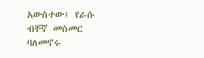አውስተው፤ የራሱ ብቸኛ መስመር ባለመኖሩ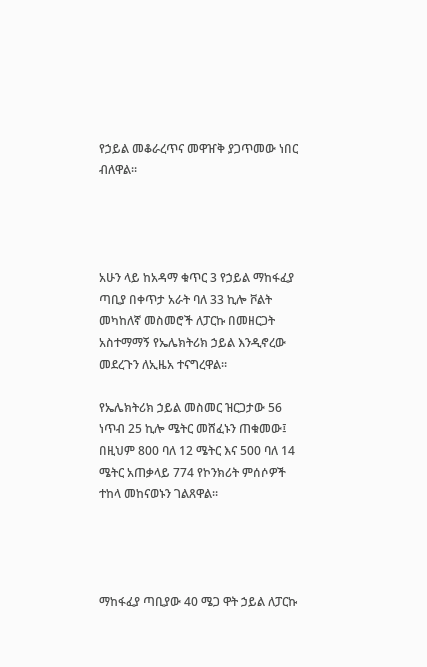የኃይል መቆራረጥና መዋዠቅ ያጋጥመው ነበር ብለዋል፡፡




አሁን ላይ ከአዳማ ቁጥር 3 የኃይል ማከፋፈያ ጣቢያ በቀጥታ አራት ባለ 33 ኪሎ ቮልት መካከለኛ መስመሮች ለፓርኩ በመዘርጋት አስተማማኝ የኤሌክትሪክ ኃይል እንዲኖረው መደረጉን ለኢዜአ ተናግረዋል።

የኤሌክትሪክ ኃይል መስመር ዝርጋታው 56 ነጥብ 25 ኪሎ ሜትር መሸፈኑን ጠቁመው፤ በዚህም 800 ባለ 12 ሜትር እና 500 ባለ 14 ሜትር አጠቃላይ 774 የኮንክሪት ምሰሶዎች ተከላ መከናወኑን ገልጸዋል።




ማከፋፈያ ጣቢያው 40 ሜጋ ዋት ኃይል ለፓርኩ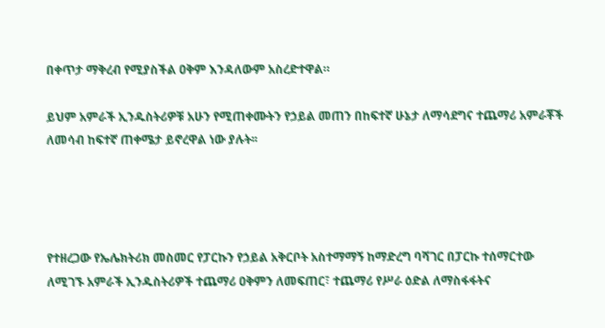በቀጥታ ማቅረብ የሚያስችል ዐቅም እንዳለውም አስረድተዋል።

ይህም አምራች ኢንዱስትሪዎቹ አሁን የሚጠቀሙትን የኃይል መጠን በከፍተኛ ሁኔታ ለማሳደግና ተጨማሪ አምራቾች ለመሳብ ከፍተኛ ጠቀሜታ ይኖረዋል ነው ያሉት፡፡




የተዘረጋው የኤሌክትሪክ መስመር የፓርኩን የኃይል አቅርቦት አስተማማኝ ከማድረግ ባሻገር በፓርኩ ተሰማርተው ለሚገኙ አምራች ኢንዱስትሪዎች ተጨማሪ ዐቅምን ለመፍጠር፣ ተጨማሪ የሥራ ዕድል ለማስፋፋትና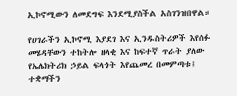ኢኮኖሚውን ለመደግፍ እንደሚያስችል አስገንዝበዋል።

የሀገራችን ኢኮኖሚ እያደገ እና ኢንዱስትሪዎች እየሰፉ መሄዳቸውን ተከትሎ ዘላቂ እና ከፍተኛ ጥራት ያለው የኤሌክትሪክ ኃይል ፍላጎት እየጨመረ በመምጣቱ፤ ተቋማችን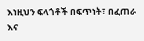እነዚህን ፍላጎቶች በፍጥነት፣ በፈጠራ እና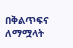በቅልጥፍና ለማሟላት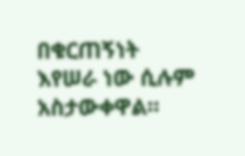በቁርጠኝነት እየሠራ ነው ሲሉም አስታውቀዋል።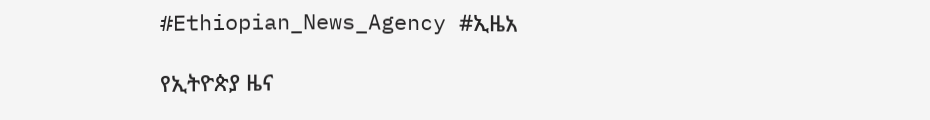#Ethiopian_News_Agency #ኢዜአ

የኢትዮጵያ ዜና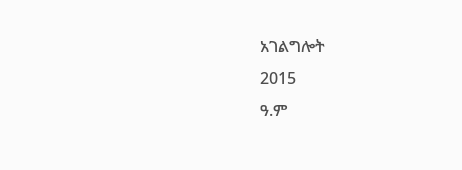አገልግሎት
2015
ዓ.ም